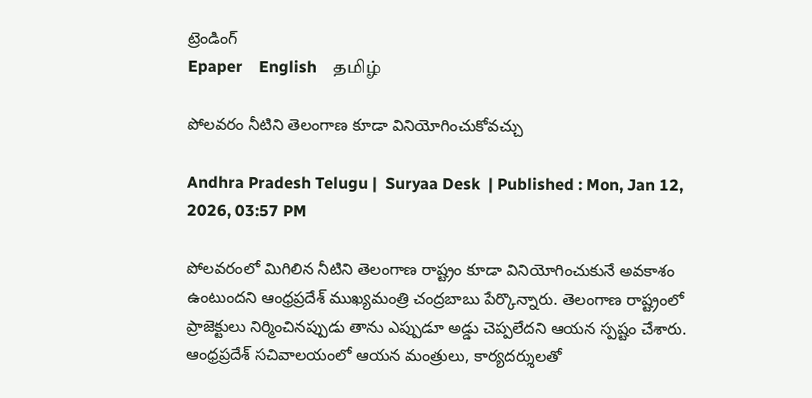ట్రెండింగ్
Epaper    English    தமிழ்

పోలవరం నీటిని తెలంగాణ కూడా వినియోగించుకోవచ్చు

Andhra Pradesh Telugu |  Suryaa Desk  | Published : Mon, Jan 12, 2026, 03:57 PM

పోలవరంలో మిగిలిన నీటిని తెలంగాణ రాష్ట్రం కూడా వినియోగించుకునే అవకాశం ఉంటుందని ఆంధ్రప్రదేశ్ ముఖ్యమంత్రి చంద్రబాబు పేర్కొన్నారు. తెలంగాణ రాష్ట్రంలో ప్రాజెక్టులు నిర్మించినప్పుడు తాను ఎప్పుడూ అడ్డు చెప్పలేదని ఆయన స్పష్టం చేశారు. ఆంధ్రప్రదేశ్ సచివాలయంలో ఆయన మంత్రులు, కార్యదర్శులతో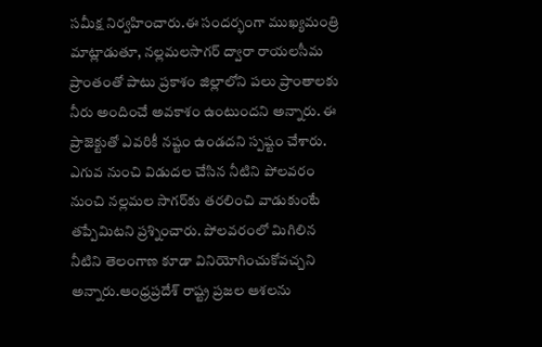సమీక్ష నిర్వహించారు.ఈ సందర్భంగా ముఖ్యమంత్రి మాట్లాడుతూ, నల్లమలసాగర్ ద్వారా రాయలసీమ ప్రాంతంతో పాటు ప్రకాశం జిల్లాలోని పలు ప్రాంతాలకు నీరు అందించే అవకాశం ఉంటుందని అన్నారు. ఈ ప్రాజెక్టుతో ఎవరికీ నష్టం ఉండదని స్పష్టం చేశారు. ఎగువ నుంచి విడుదల చేసిన నీటిని పోలవరం నుంచి నల్లమల సాగర్‌కు తరలించి వాడుకుంటే తప్పేమిటని ప్రశ్నించారు. పోలవరంలో మిగిలిన నీటిని తెలంగాణ కూడా వినియోగించుకోవచ్చని అన్నారు.ఆంధ్రప్రదేశ్ రాష్ట్ర ప్రజల ఆశలను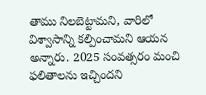తాము నిలబెట్టామని, వారిలో విశ్వాసాన్ని కల్పించామని ఆయన అన్నారు. 2025 సంవత్సరం మంచి ఫలితాలను ఇచ్చిందని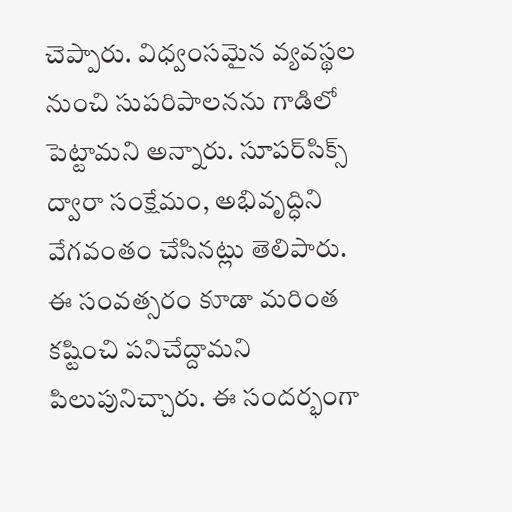చెప్పారు. విధ్వంసమైన వ్యవస్థల నుంచి సుపరిపాలనను గాడిలో పెట్టామని అన్నారు. సూపర్‌సిక్స్ ద్వారా సంక్షేమం, అభివృద్ధిని వేగవంతం చేసినట్లు తెలిపారు. ఈ సంవత్సరం కూడా మరింత కష్టించి పనిచేద్దామని పిలుపునిచ్చారు. ఈ సందర్భంగా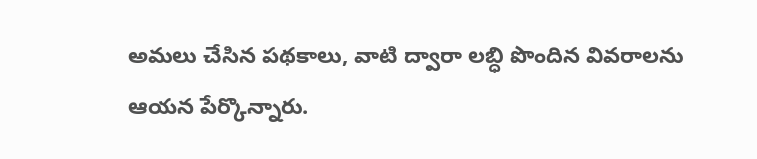అమలు చేసిన పథకాలు, వాటి ద్వారా లబ్ధి పొందిన వివరాలను ఆయన పేర్కొన్నారు.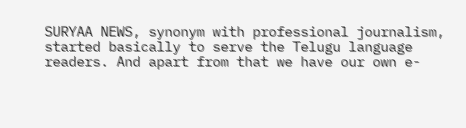SURYAA NEWS, synonym with professional journalism, started basically to serve the Telugu language readers. And apart from that we have our own e-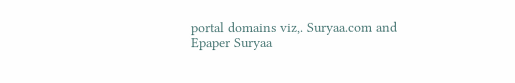portal domains viz,. Suryaa.com and Epaper Suryaa